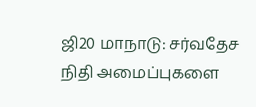ஜி20 மாநாடு: சர்வதேச நிதி அமைப்புகளை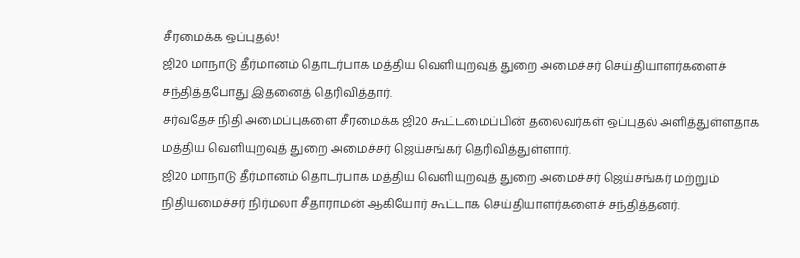சீரமைக்க ஒப்புதல்!
ஜி20 மாநாடு தீர்மானம் தொடர்பாக மத்திய வெளியுறவுத் துறை அமைச்சர் செய்தியாளர்களைச் சந்தித்தபோது இதனைத் தெரிவித்தார்.
சர்வதேச நிதி அமைப்புகளை சீரமைக்க ஜி20 கூட்டமைப்பின் தலைவர்கள் ஒப்புதல் அளித்துள்ளதாக மத்திய வெளியுறவுத் துறை அமைச்சர் ஜெய்சங்கர் தெரிவித்துள்ளார்.
ஜி20 மாநாடு தீர்மானம் தொடர்பாக மத்திய வெளியுறவுத் துறை அமைச்சர் ஜெய்சங்கர் மற்றும் நிதியமைச்சர் நிர்மலா சீதாராமன் ஆகியோர் கூட்டாக செய்தியாளர்களைச் சந்தித்தனர்.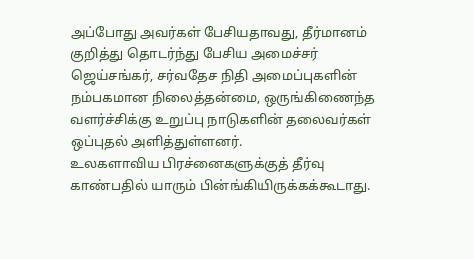அப்போது அவர்கள் பேசியதாவது, தீர்மானம் குறித்து தொடர்ந்து பேசிய அமைச்சர் ஜெய்சங்கர், சர்வதேச நிதி அமைப்புகளின் நம்பகமான நிலைத்தன்மை, ஒருங்கிணைந்த வளர்ச்சிக்கு உறுப்பு நாடுகளின் தலைவர்கள் ஒப்புதல் அளித்துள்ளனர்.
உலகளாவிய பிரச்னைகளுக்குத் தீர்வு காண்பதில் யாரும் பின்ங்கியிருக்கக்கூடாது.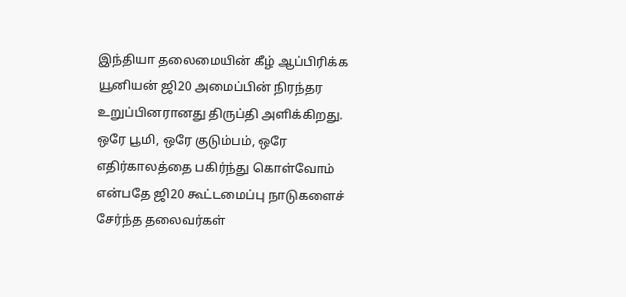இந்தியா தலைமையின் கீழ் ஆப்பிரிக்க யூனியன் ஜி20 அமைப்பின் நிரந்தர உறுப்பினரானது திருப்தி அளிக்கிறது. ஒரே பூமி, ஒரே குடும்பம், ஒரே எதிர்காலத்தை பகிர்ந்து கொள்வோம் என்பதே ஜி20 கூட்டமைப்பு நாடுகளைச் சேர்ந்த தலைவர்கள்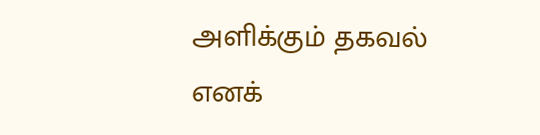அளிக்கும் தகவல் எனக்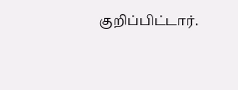குறிப்பிட்டார்.